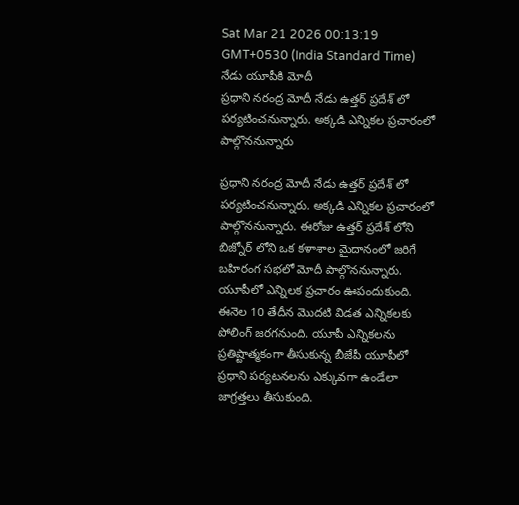Sat Mar 21 2026 00:13:19 GMT+0530 (India Standard Time)
నేడు యూపీకి మోదీ
ప్రధాని నరంద్ర మోదీ నేడు ఉత్తర్ ప్రదేశ్ లో పర్యటించనున్నారు. అక్కడి ఎన్నికల ప్రచారంలో పాల్గొననున్నారు

ప్రధాని నరంద్ర మోదీ నేడు ఉత్తర్ ప్రదేశ్ లో పర్యటించనున్నారు. అక్కడి ఎన్నికల ప్రచారంలో పాల్గొననున్నారు. ఈరోజు ఉత్తర్ ప్రదేశ్ లోని బిజ్నోర్ లోని ఒక కళాశాల మైదానంలో జరిగే బహిరంగ సభలో మోదీ పాల్గొననున్నారు. యూపీలో ఎన్నిలక ప్రచారం ఊపందుకుంది. ఈనెల 10 తేదీన మొదటి విడత ఎన్నికలకు పోలింగ్ జరగనుంది. యూపీ ఎన్నికలను ప్రతిష్టాత్మకంగా తీసుకున్న బీజేపీ యూపీలో ప్రధాని పర్యటనలను ఎక్కువగా ఉండేలా జాగ్రత్తలు తీసుకుంది.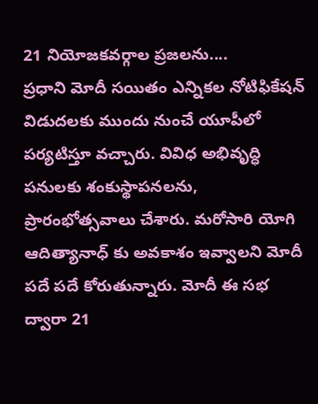21 నియోజకవర్గాల ప్రజలను....
ప్రధాని మోదీ సయితం ఎన్నికల నోటిఫికేషన్ విడుదలకు ముందు నుంచే యూపీలో పర్యటిస్తూ వచ్చారు. వివిధ అభివృద్ధి పనులకు శంకుస్థాపనలను, ప్రారంభోత్సవాలు చేశారు. మరోసారి యోగి ఆదిత్యానాధ్ కు అవకాశం ఇవ్వాలని మోదీ పదే పదే కోరుతున్నారు. మోదీ ఈ సభ ద్వారా 21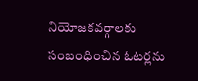నియోజకవర్గాలకు సంబంధించిన ఓటర్లను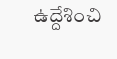ఉద్దేశించి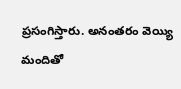ప్రసంగిస్తారు. అనంతరం వెయ్యి మందితో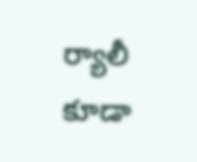ర్యాలీ కూడా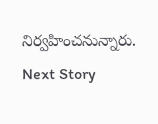నిర్వహించనున్నారు.
Next Story